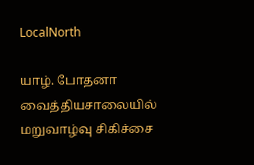LocalNorth

யாழ். போதனா வைத்தியசாலையில் மறுவாழ்வு சிகிச்சை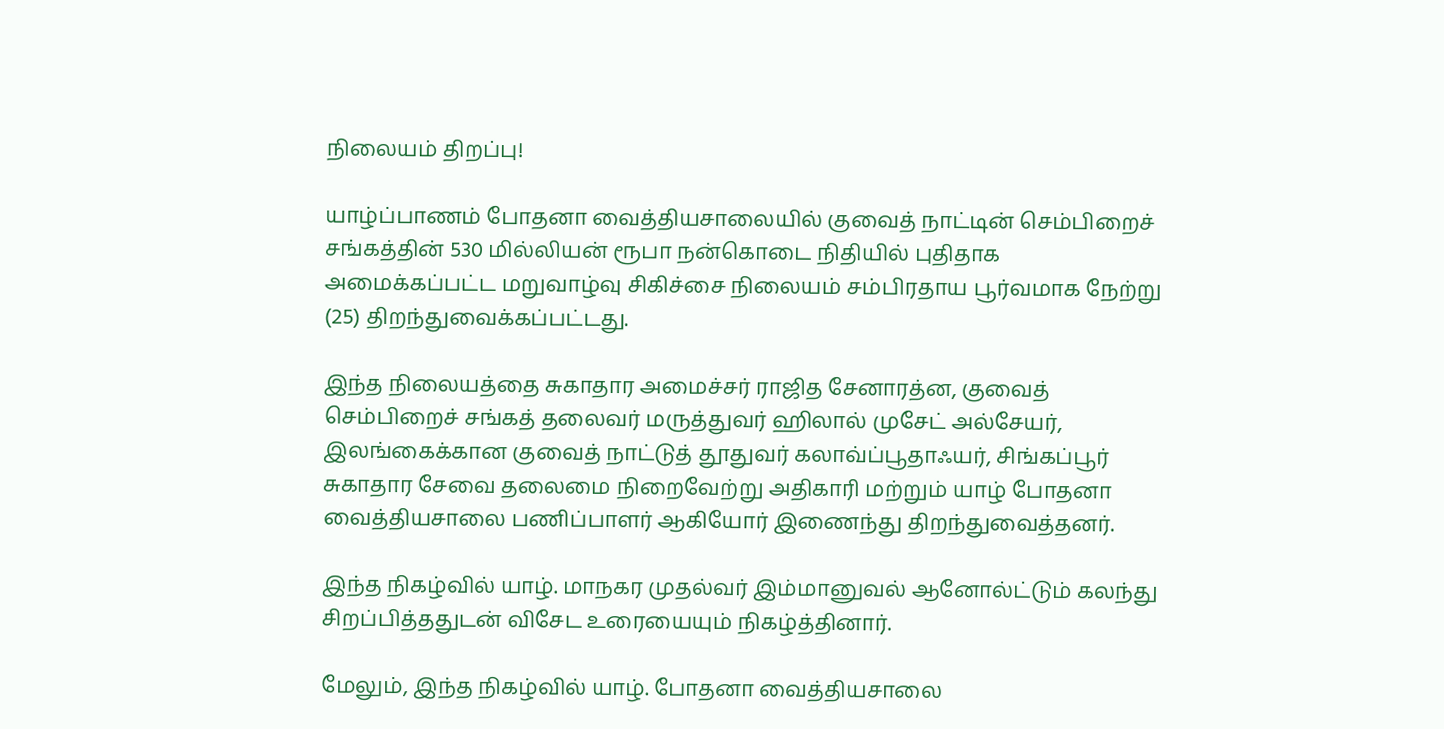நிலையம் திறப்பு!

யாழ்ப்பாணம் போதனா வைத்தியசாலையில் குவைத் நாட்டின் செம்பிறைச் சங்கத்தின் 530 மில்லியன் ரூபா நன்கொடை நிதியில் புதிதாக அமைக்கப்பட்ட மறுவாழ்வு சிகிச்சை நிலையம் சம்பிரதாய பூர்வமாக நேற்று (25) திறந்துவைக்கப்பட்டது.

இந்த நிலையத்தை சுகாதார அமைச்சர் ராஜித சேனாரத்ன, குவைத் செம்பிறைச் சங்கத் தலைவர் மருத்துவர் ஹிலால் முசேட் அல்சேயர், இலங்கைக்கான குவைத் நாட்டுத் தூதுவர் கலாவ்ப்பூதாஃயர், சிங்கப்பூர் சுகாதார சேவை தலைமை நிறைவேற்று அதிகாரி மற்றும் யாழ் போதனா வைத்தியசாலை பணிப்பாளர் ஆகியோர் இணைந்து திறந்துவைத்தனர்.

இந்த நிகழ்வில் யாழ். மாநகர முதல்வர் இம்மானுவல் ஆனோல்ட்டும் கலந்து சிறப்பித்ததுடன் விசேட உரையையும் நிகழ்த்தினார்.

மேலும், இந்த நிகழ்வில் யாழ். போதனா வைத்தியசாலை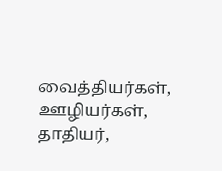வைத்தியர்கள், ஊழியர்கள், தாதியர்,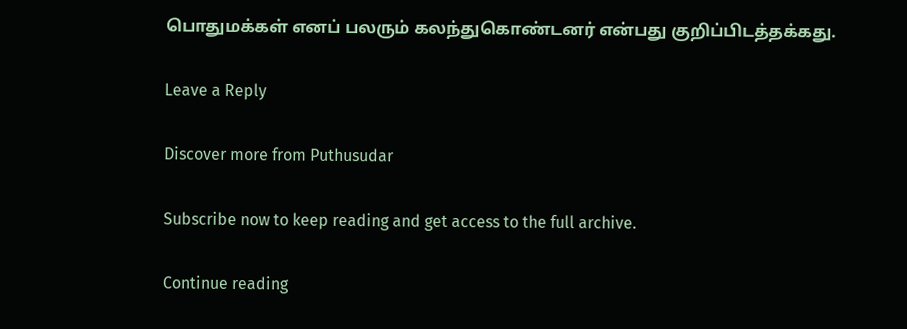பொதுமக்கள் எனப் பலரும் கலந்துகொண்டனர் என்பது குறிப்பிடத்தக்கது.

Leave a Reply

Discover more from Puthusudar

Subscribe now to keep reading and get access to the full archive.

Continue reading